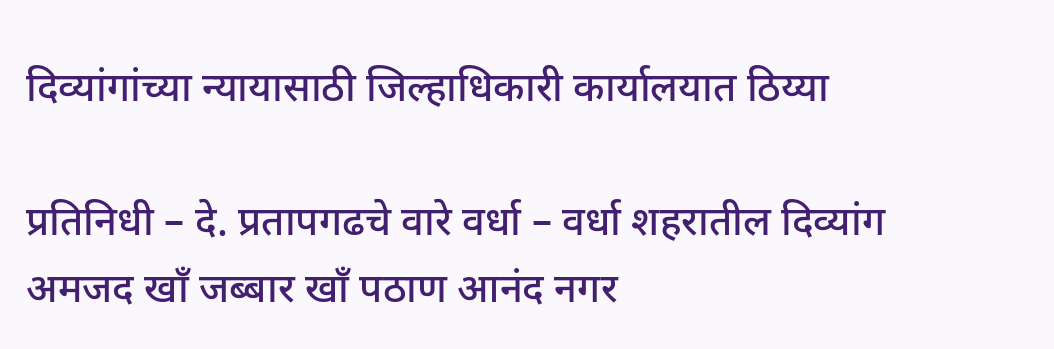दिव्यांगांच्या न्यायासाठी जिल्हाधिकारी कार्यालयात ठिय्या

प्रतिनिधी – दे. प्रतापगढचे वारे वर्धा – वर्धा शहरातील दिव्यांग अमजद खाँ जब्बार खाँ पठाण आनंद नगर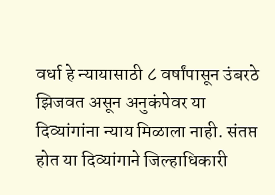वर्धा हे न्यायासाठी ८ वर्षांपासून उंबरठे झिजवत असून अनुकंपेवर या दिव्यांगांना न्याय मिळाला नाही. संतप्त होत या दिव्यांगाने जिल्हाधिकारी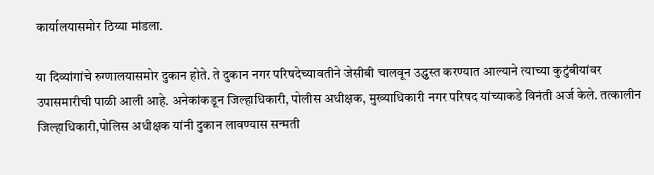कार्यालयासमोर ठिय्या मांडला.

या दिव्यांगांचे रुग्णालयासमोर दुकान होते. ते दुकान नगर परिषदेच्यावतीने जेसीबी चालवून उद्ध्वस्त करण्यात आल्याने त्याच्या कुटुंबीयांवर उपासमारीची पाळी आली आहे. अनेकांकडून जिल्हाधिकारी, पोलीस अधीक्षक, मुख्याधिकारी नगर परिषद यांच्याकडे विनंती अर्ज केले. तत्कालीन जिल्हाधिकारी,पोलिस अधीक्षक यांनी दुकान लावण्यास सन्मती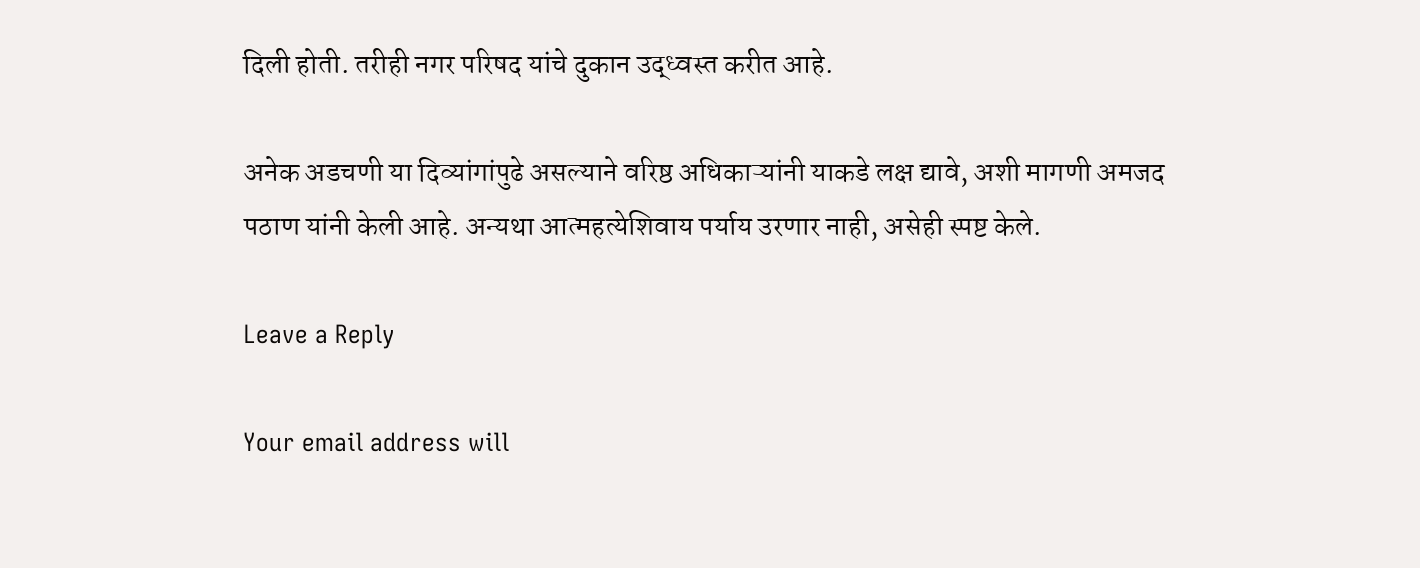दिली होती. तरीही नगर परिषद यांचे दुकान उद्ध्वस्त करीत आहे.

अनेक अडचणी या दिव्यांगांपुढे असल्याने वरिष्ठ अधिकाऱ्यांनी याकडे लक्ष द्यावे, अशी मागणी अमजद पठाण यांनी केली आहे. अन्यथा आत्महत्येशिवाय पर्याय उरणार नाही, असेही स्पष्ट केले.

Leave a Reply

Your email address will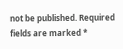not be published. Required fields are marked *